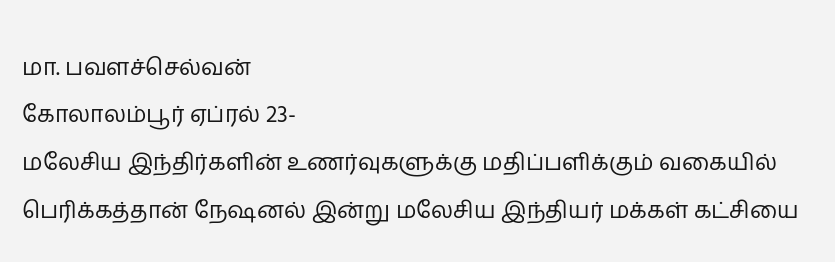மா. பவளச்செல்வன்
கோலாலம்பூர் ஏப்ரல் 23-
மலேசிய இந்திர்களின் உணர்வுகளுக்கு மதிப்பளிக்கும் வகையில் பெரிக்கத்தான் நேஷனல் இன்று மலேசிய இந்தியர் மக்கள் கட்சியை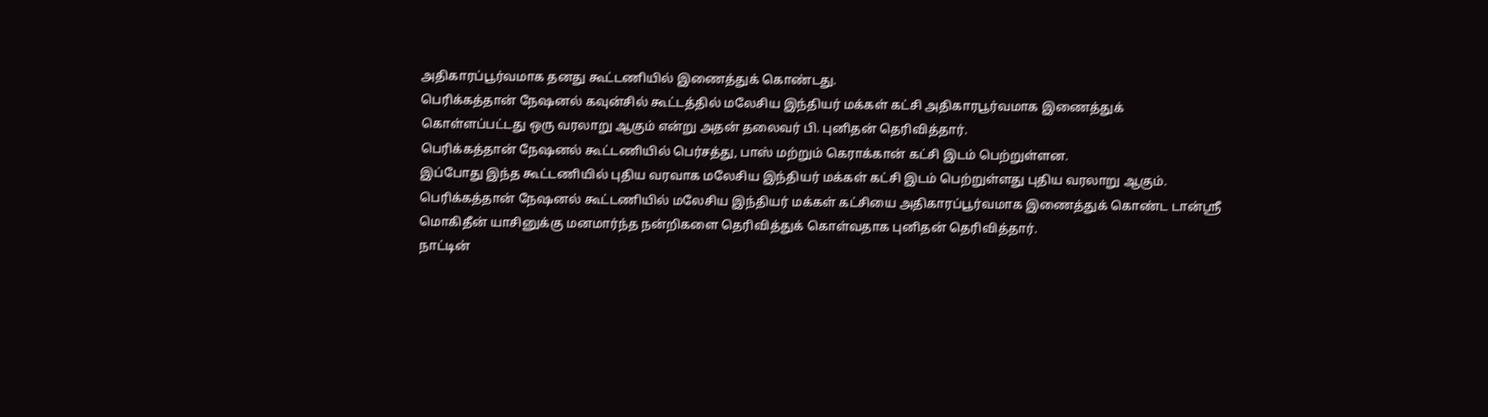அதிகாரப்பூர்வமாக தனது கூட்டணியில் இணைத்துக் கொண்டது.
பெரிக்கத்தான் நேஷனல் கவுன்சில் கூட்டத்தில் மலேசிய இந்தியர் மக்கள் கட்சி அதிகாரபூர்வமாக இணைத்துக் கொள்ளப்பட்டது ஒரு வரலாறு ஆகும் என்று அதன் தலைவர் பி. புனிதன் தெரிவித்தார்.
பெரிக்கத்தான் நேஷனல் கூட்டணியில் பெர்சத்து, பாஸ் மற்றும் கெராக்கான் கட்சி இடம் பெற்றுள்ளன.
இப்போது இந்த கூட்டணியில் புதிய வரவாக மலேசிய இந்தியர் மக்கள் கட்சி இடம் பெற்றுள்ளது புதிய வரலாறு ஆகும்.
பெரிக்கத்தான் நேஷனல் கூட்டணியில் மலேசிய இந்தியர் மக்கள் கட்சியை அதிகாரப்பூர்வமாக இணைத்துக் கொண்ட டான்ஸ்ரீ மொகிதீன் யாசினுக்கு மனமார்ந்த நன்றிகளை தெரிவித்துக் கொள்வதாக புனிதன் தெரிவித்தார்.
நாட்டின்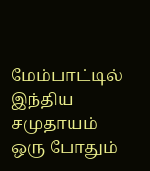மேம்பாட்டில் இந்திய சமுதாயம் ஒரு போதும்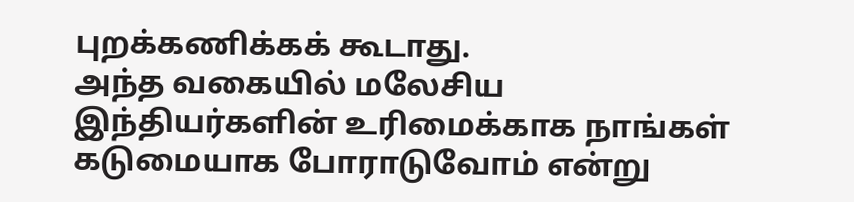புறக்கணிக்கக் கூடாது.
அந்த வகையில் மலேசிய இந்தியர்களின் உரிமைக்காக நாங்கள் கடுமையாக போராடுவோம் என்று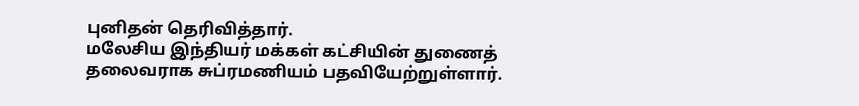புனிதன் தெரிவித்தார்.
மலேசிய இந்தியர் மக்கள் கட்சியின் துணைத் தலைவராக சுப்ரமணியம் பதவியேற்றுள்ளார்.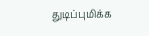துடிப்புமிக்க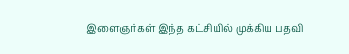இளைஞர்கள் இந்த கட்சியில் முக்கிய பதவி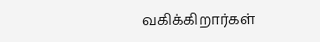வகிக்கிறார்கள்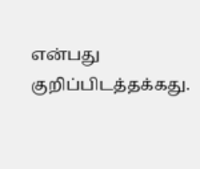என்பது குறிப்பிடத்தக்கது.